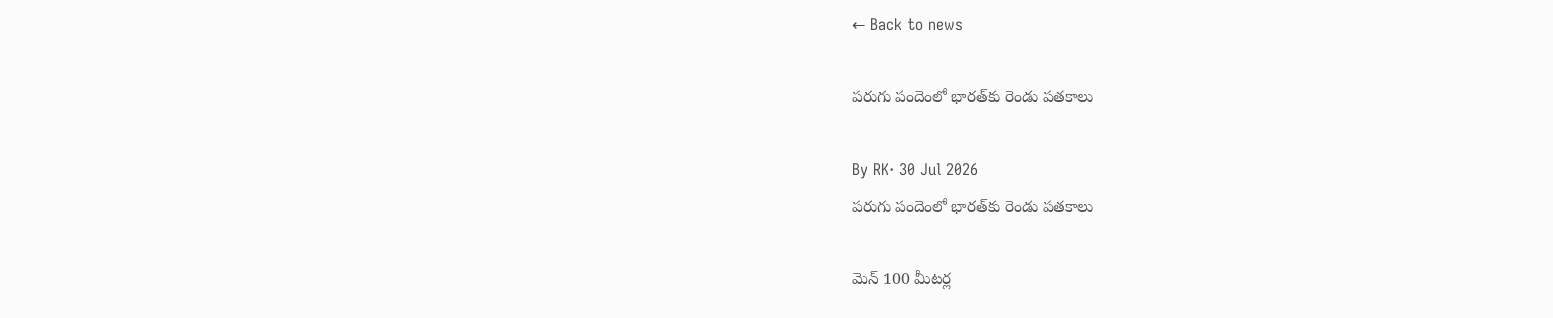← Back to news

పరుగు పందెంలో భారత్‌కు రెండు పతకాలు

By RK· 30 Jul 2026
పరుగు పందెంలో భారత్‌కు రెండు పతకాలు

మెన్ 100 మీటర్ల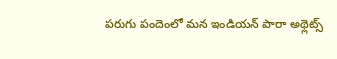పరుగు పందెంలో మన ఇండియన్ పారా అథ్లెట్స్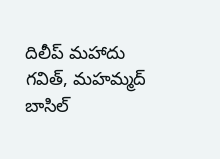దిలీప్ మహాదు గవిత్, మహమ్మద్ బాసిల్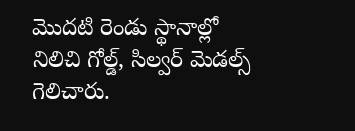మొదటి రెండు స్థానాల్లో నిలిచి గోల్డ్, సిల్వర్ మెడల్స్ గెలిచారు.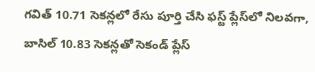గవిత్ 10.71 సెకన్లలో రేసు పూర్తి చేసి ఫస్ట్ ప్లేస్‌లో నిలవగా, బాసిల్ 10.83 సెకన్లతో సెకండ్ ప్లేస్‌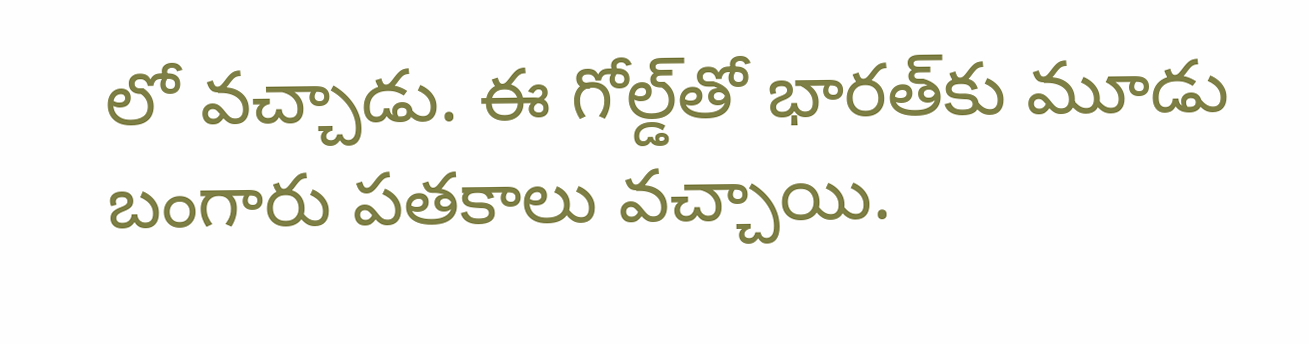లో వచ్చాడు. ఈ గోల్డ్‌తో భారత్‌కు మూడు బంగారు పతకాలు వచ్చాయి.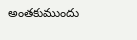అంతకుముందు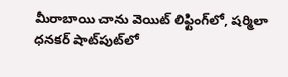మీరాబాయి చాను వెయిట్‌ లిఫ్టింగ్‌లో, షర్మిలా ధనకర్ షాట్‌పుట్‌లో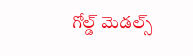గోల్డ్ మెడల్స్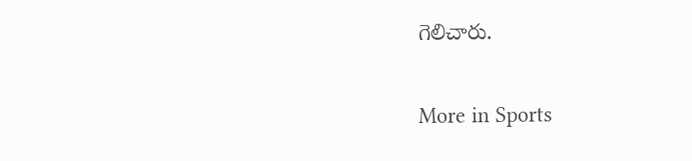గెలిచారు.

More in Sports